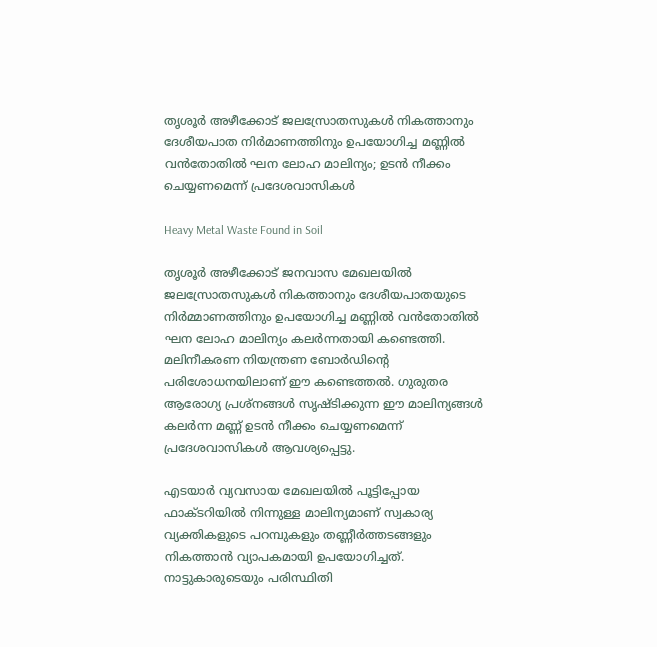തൃശൂര്‍ അഴീക്കോട് ജലസ്രോതസുകള്‍ നികത്താനും ദേശീയപാത നിര്‍മാണത്തിനും ഉപയോഗിച്ച മണ്ണില്‍ വന്‍തോതില്‍ ഘന ലോഹ മാലിന്യം; ഉടന്‍ നീക്കം ചെയ്യണമെന്ന് പ്രദേശവാസികള്‍

Heavy Metal Waste Found in Soil

തൃശൂര്‍ അഴീക്കോട് ജനവാസ മേഖലയില്‍ ജലസ്രോതസുകള്‍ നികത്താനും ദേശീയപാതയുടെ നിര്‍മ്മാണത്തിനും ഉപയോഗിച്ച മണ്ണില്‍ വന്‍തോതില്‍ ഘന ലോഹ മാലിന്യം കലര്‍ന്നതായി കണ്ടെത്തി. മലിനീകരണ നിയന്ത്രണ ബോര്‍ഡിന്റെ പരിശോധനയിലാണ് ഈ കണ്ടെത്തല്‍. ഗുരുതര ആരോഗ്യ പ്രശ്‌നങ്ങള്‍ സൃഷ്ടിക്കുന്ന ഈ മാലിന്യങ്ങള്‍ കലര്‍ന്ന മണ്ണ് ഉടന്‍ നീക്കം ചെയ്യണമെന്ന് പ്രദേശവാസികള്‍ ആവശ്യപ്പെട്ടു.

എടയാര്‍ വ്യവസായ മേഖലയില്‍ പൂട്ടിപ്പോയ ഫാക്ടറിയില്‍ നിന്നുള്ള മാലിന്യമാണ് സ്വകാര്യ വ്യക്തികളുടെ പറമ്പുകളും തണ്ണീര്‍ത്തടങ്ങളും നികത്താന്‍ വ്യാപകമായി ഉപയോഗിച്ചത്. നാട്ടുകാരുടെയും പരിസ്ഥിതി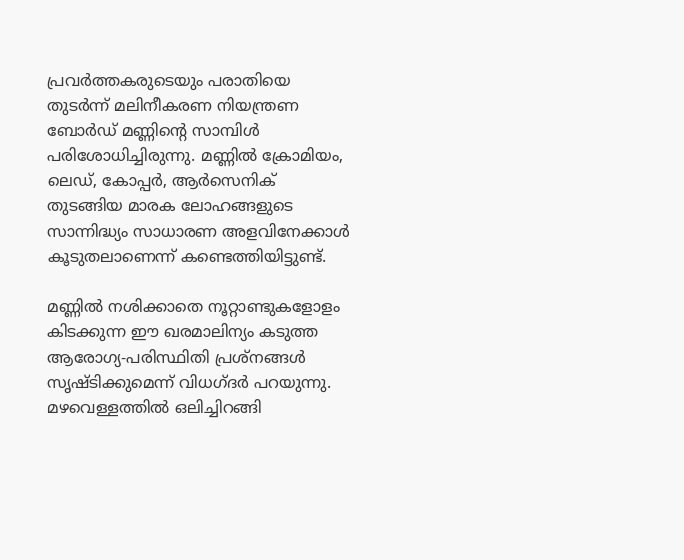പ്രവര്‍ത്തകരുടെയും പരാതിയെ തുടര്‍ന്ന് മലിനീകരണ നിയന്ത്രണ ബോര്‍ഡ് മണ്ണിന്റെ സാമ്പിള്‍ പരിശോധിച്ചിരുന്നു. മണ്ണിൽ ക്രോമിയം, ലെഡ്, കോപ്പര്‍, ആര്‍സെനിക് തുടങ്ങിയ മാരക ലോഹങ്ങളുടെ സാന്നിദ്ധ്യം സാധാരണ അളവിനേക്കാള്‍ കൂടുതലാണെന്ന് കണ്ടെത്തിയിട്ടുണ്ട്.

മണ്ണില്‍ നശിക്കാതെ നൂറ്റാണ്ടുകളോളം കിടക്കുന്ന ഈ ഖരമാലിന്യം കടുത്ത ആരോഗ്യ-പരിസ്ഥിതി പ്രശ്നങ്ങള്‍ സൃഷ്ടിക്കുമെന്ന് വിധഗ്ദർ പറയുന്നു. മഴവെള്ളത്തില്‍ ഒലിച്ചിറങ്ങി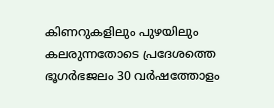കിണറുകളിലും പുഴയിലും കലരുന്നതോടെ പ്രദേശത്തെ ഭൂഗര്‍ഭജലം 30 വര്‍ഷത്തോളം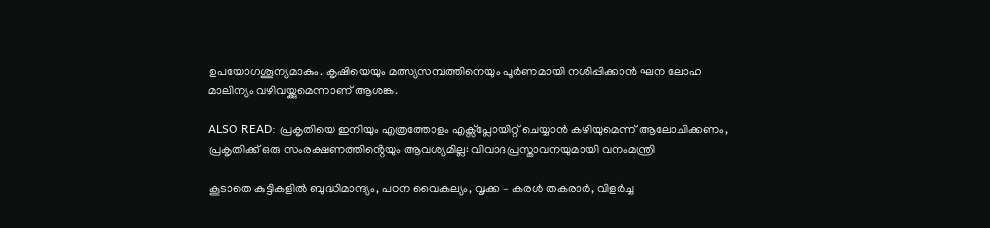ഉപയോഗശൂന്യമാകും. കൃഷിയെയും മത്സ്യസമ്പത്തിനെയും പൂര്‍ണമായി നശിപ്പിക്കാന്‍ ഘന ലോഹ മാലിന്യം വഴിവയ്ക്കുമെന്നാണ് ആശങ്ക.

ALSO READ: പ്രകൃതിയെ ഇനിയും എത്രത്തോളം എക്സ്പ്ലോയിറ്റ് ചെയ്യാൻ കഴിയുമെന്ന് ആലോചിക്കണം, പ്രകൃതിക്ക് ഒരു സംരക്ഷണത്തിൻ്റെയും ആവശ്യമില്ല: വിവാദപ്രസ്താവനയുമായി വനംമന്ത്രി

കൂടാതെ കുട്ടികളില്‍ ബുദ്ധിമാന്ദ്യം, പഠന വൈകല്യം, വൃക്ക – കരള്‍ തകരാര്‍, വിളര്‍ച്ച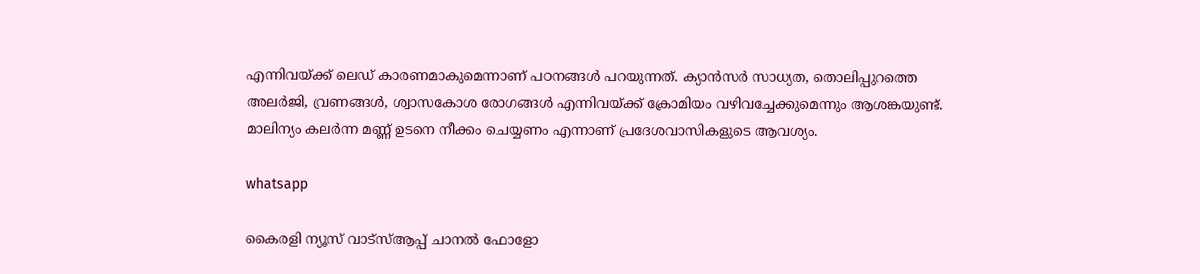എന്നിവയ്ക്ക് ലെഡ് കാരണമാകുമെന്നാണ് പഠനങ്ങൾ പറയുന്നത്. ക്യാന്‍സര്‍ സാധ്യത, തൊലിപ്പുറത്തെ അലര്‍ജി, വ്രണങ്ങള്‍, ശ്വാസകോശ രോഗങ്ങള്‍ എന്നിവയ്ക്ക് ക്രോമിയം വഴിവച്ചേക്കുമെന്നും ആശങ്കയുണ്ട്. മാലിന്യം കലര്‍ന്ന മണ്ണ് ഉടനെ നീക്കം ചെയ്യണം എന്നാണ് പ്രദേശവാസികളുടെ ആവശ്യം.

whatsapp

കൈരളി ന്യൂസ് വാട്‌സ്ആപ്പ് ചാനല്‍ ഫോളോ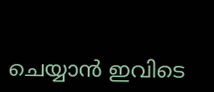ചെയ്യാന്‍ ഇവിടെ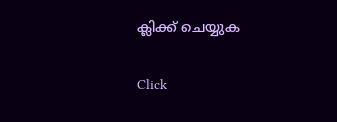ക്ലിക്ക് ചെയ്യുക

Click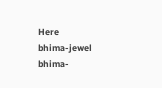Here
bhima-jewel
bhima-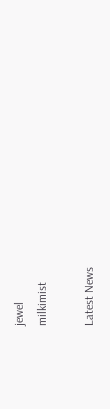jewel
milkimist

Latest News